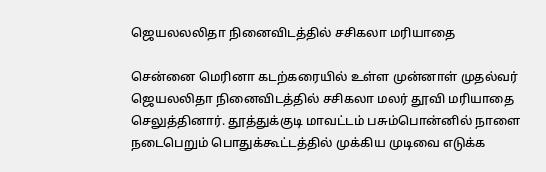ஜெயலலலிதா நினைவிடத்தில் சசிகலா மரியாதை

சென்னை மெரினா கடற்கரையில் உள்ள முன்னாள் முதல்வர் ஜெயலலிதா நினைவிடத்தில் சசிகலா மலர் தூவி மரியாதை செலுத்தினார். தூத்துக்குடி மாவட்டம் பசும்பொன்னில் நாளை நடைபெறும் பொதுக்கூட்டத்தில் முக்கிய முடிவை எடுக்க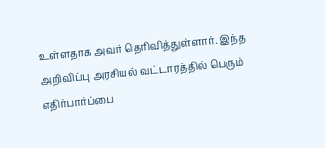உள்ளதாக அவர் தெரிவித்துள்ளார். இந்த அறிவிப்பு அரசியல் வட்டாரத்தில் பெரும் எதிர்பார்ப்பை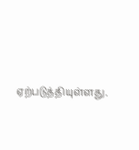ஏற்படுத்தியுள்ளது.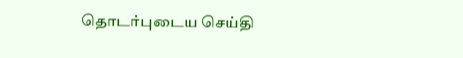தொடர்புடைய செய்தி